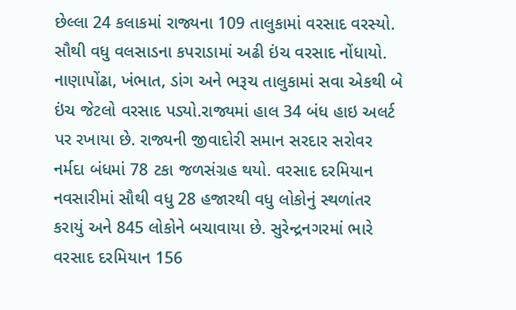છેલ્લા 24 કલાકમાં રાજ્યના 109 તાલુકામાં વરસાદ વરસ્યો. સૌથી વધુ વલસાડના કપરાડામાં અઢી ઇંચ વરસાદ નોંધાયો. નાણાપોંઢા, ખંભાત, ડાંગ અને ભરૂચ તાલુકામાં સવા એકથી બે ઇંચ જેટલો વરસાદ પડ્યો.રાજ્યમાં હાલ 34 બંધ હાઇ અલર્ટ પર રખાયા છે. રાજ્યની જીવાદોરી સમાન સરદાર સરોવર નર્મદા બંધમાં 78 ટકા જળસંગ્રહ થયો. વરસાદ દરમિયાન નવસારીમાં સૌથી વધુ 28 હજારથી વધુ લોકોનું સ્થળાંતર કરાયું અને 845 લોકોને બચાવાયા છે. સુરેન્દ્રનગરમાં ભારે વરસાદ દરમિયાન 156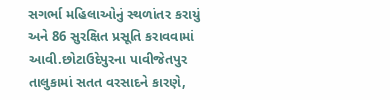સગર્ભા મહિલાઓનું સ્થળાંતર કરાયું અને 86 સુરક્ષિત પ્રસૂતિ કરાવવામાં આવી.છોટાઉદેપુરના પાવીજેતપુર તાલુકામાં સતત વરસાદને કારણે,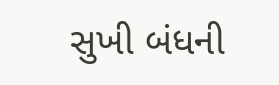સુખી બંધની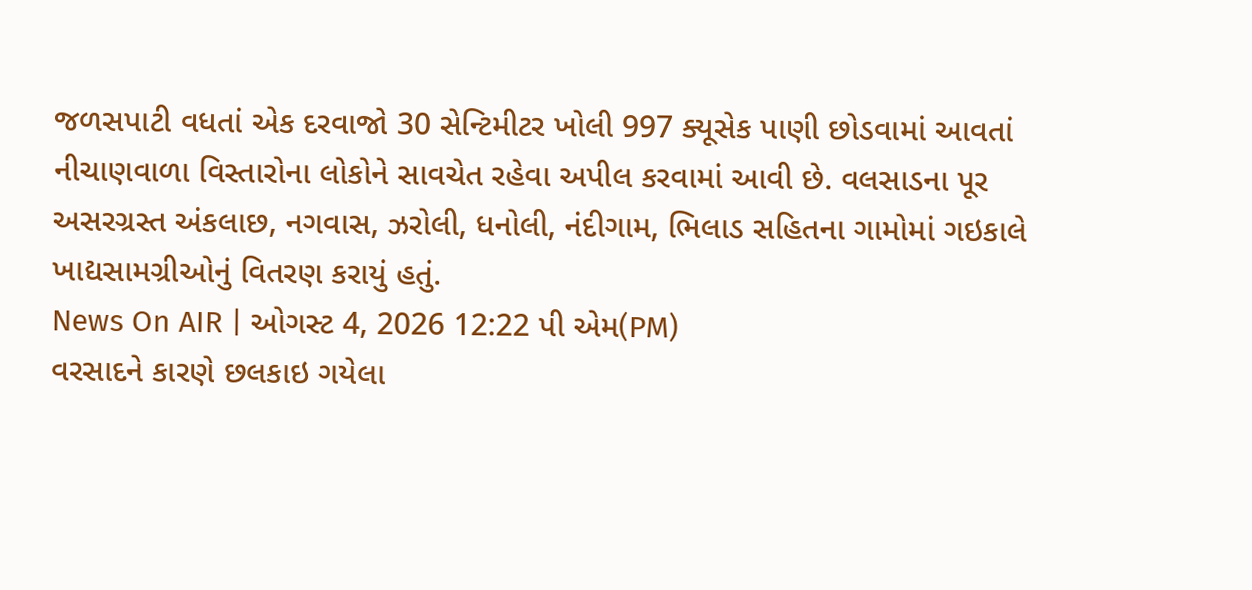જળસપાટી વધતાં એક દરવાજો 30 સેન્ટિમીટર ખોલી 997 ક્યૂસેક પાણી છોડવામાં આવતાં નીચાણવાળા વિસ્તારોના લોકોને સાવચેત રહેવા અપીલ કરવામાં આવી છે. વલસાડના પૂર અસરગ્રસ્ત અંકલાછ, નગવાસ, ઝરોલી, ધનોલી, નંદીગામ, ભિલાડ સહિતના ગામોમાં ગઇકાલે ખાદ્યસામગ્રીઓનું વિતરણ કરાયું હતું.
News On AIR | ઓગસ્ટ 4, 2026 12:22 પી એમ(PM)
વરસાદને કારણે છલકાઇ ગયેલા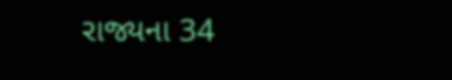રાજ્યના 34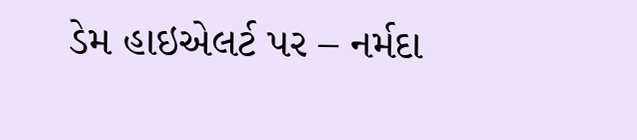ડેમ હાઇએલર્ટ પર – નર્મદા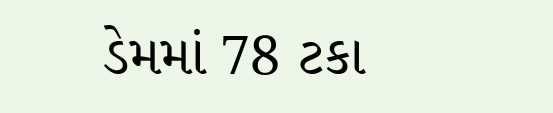ડેમમાં 78 ટકા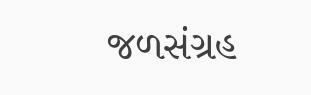જળસંગ્રહ